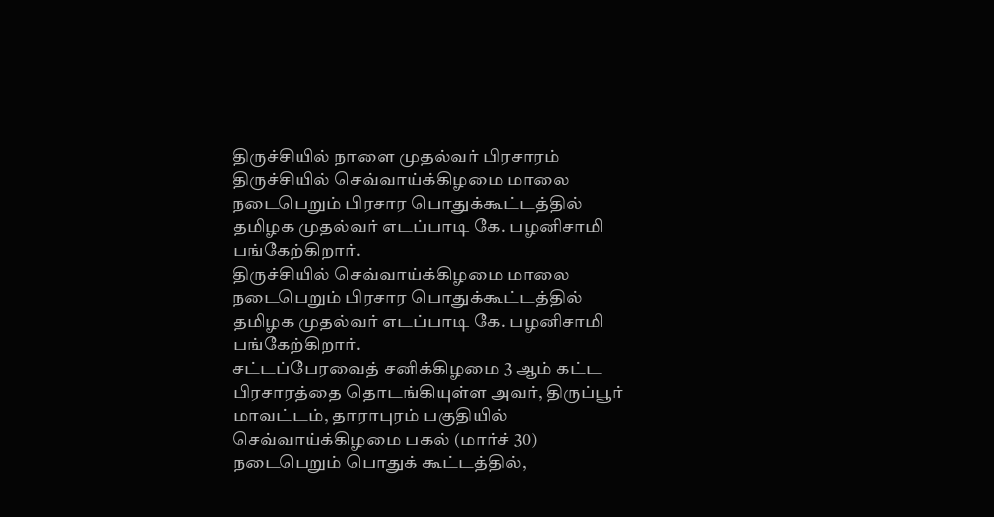திருச்சியில் நாளை முதல்வர் பிரசாரம்
திருச்சியில் செவ்வாய்க்கிழமை மாலை நடைபெறும் பிரசார பொதுக்கூட்டத்தில் தமிழக முதல்வர் எடப்பாடி கே. பழனிசாமி பங்கேற்கிறார்.
திருச்சியில் செவ்வாய்க்கிழமை மாலை நடைபெறும் பிரசார பொதுக்கூட்டத்தில் தமிழக முதல்வர் எடப்பாடி கே. பழனிசாமி பங்கேற்கிறார்.
சட்டப்பேரவைத் சனிக்கிழமை 3 ஆம் கட்ட பிரசாரத்தை தொடங்கியுள்ள அவர், திருப்பூர் மாவட்டம், தாராபுரம் பகுதியில் செவ்வாய்க்கிழமை பகல் (மார்ச் 30) நடைபெறும் பொதுக் கூட்டத்தில்,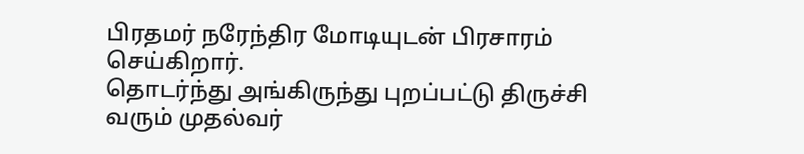பிரதமர் நரேந்திர மோடியுடன் பிரசாரம் செய்கிறார்.
தொடர்ந்து அங்கிருந்து புறப்பட்டு திருச்சி வரும் முதல்வர்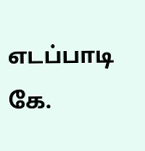எடப்பாடி கே.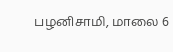பழனிசாமி, மாலை 6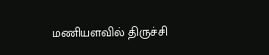மணியளவில் திருச்சி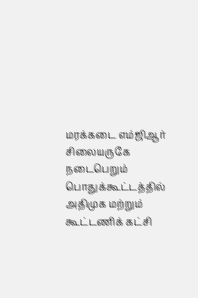மரக்கடை எம்ஜிஆர் சிலையருகே நடைபெறும் பொதுக்கூட்டத்தில் அதிமுக மற்றும் கூட்டணிக் கட்சி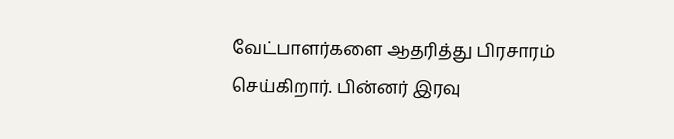வேட்பாளர்களை ஆதரித்து பிரசாரம் செய்கிறார். பின்னர் இரவு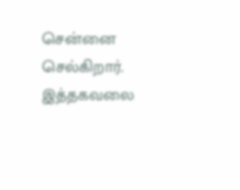சென்னை செல்கிறார். இத்தகவலை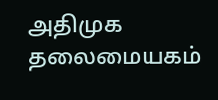அதிமுக தலைமையகம்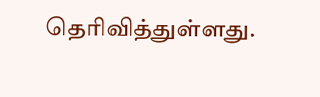தெரிவித்துள்ளது.